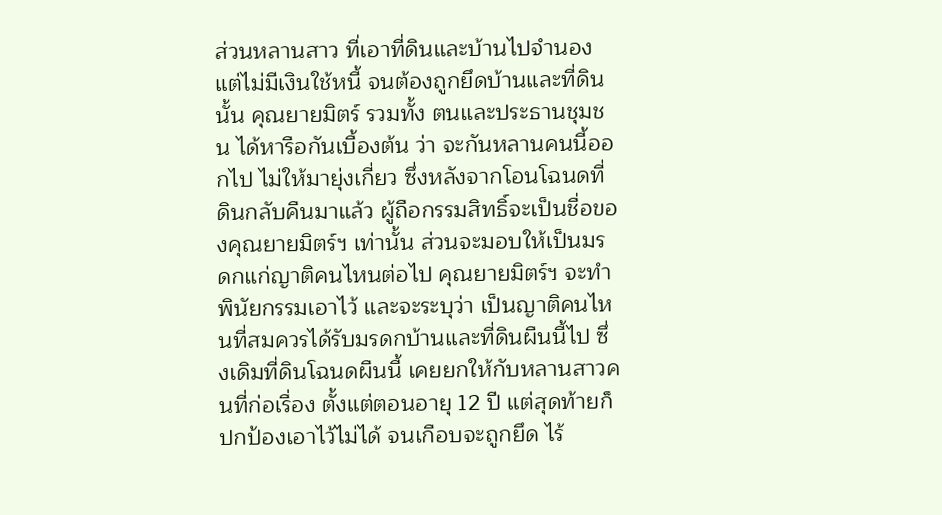ส่วนหลานสาว ที่เอาที่ดินและบ้านไปจำนอง แต่ไม่มีเงินใช้หนี้ จนต้องถูกยึดบ้านและที่ดินนั้น คุณยายมิตร์ รวมทั้ง ตนและประธานชุมชน ได้หารือกันเบื้องต้น ว่า จะกันหลานคนนี้ออกไป ไม่ให้มายุ่งเกี่ยว ซึ่งหลังจากโอนโฉนดที่ดินกลับคืนมาแล้ว ผู้ถือกรรมสิทธิ์จะเป็นชื่อของคุณยายมิตร์ฯ เท่านั้น ส่วนจะมอบให้เป็นมรดกแก่ญาติคนไหนต่อไป คุณยายมิตร์ฯ จะทำพินัยกรรมเอาไว้ และจะระบุว่า เป็นญาติคนไหนที่สมควรได้รับมรดกบ้านและที่ดินผืนนี้ไป ซึ่งเดิมที่ดินโฉนดผืนนี้ เคยยกให้กับหลานสาวคนที่ก่อเรื่อง ตั้งแต่ตอนอายุ 12 ปี แต่สุดท้ายก็ปกป้องเอาไว้ไม่ได้ จนเกือบจะถูกยึด ไร้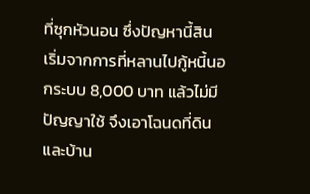ที่ซุกหัวนอน ซึ่งปัญหานี้สิน เริ่มจากการที่หลานไปกู้หนี้นอกระบบ 8,000 บาท แล้วไม่มีปัญญาใช้ จึงเอาโฉนดที่ดินและบ้าน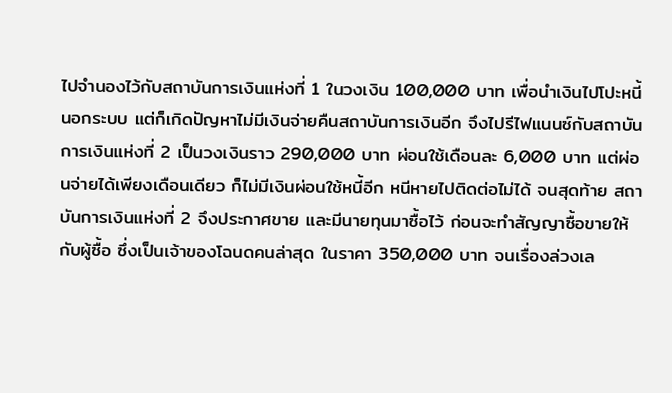ไปจำนองไว้กับสถาบันการเงินแห่งที่ 1 ในวงเงิน 100,000 บาท เพื่อนำเงินไปโปะหนี้นอกระบบ แต่ก็เกิดปัญหาไม่มีเงินจ่ายคืนสถาบันการเงินอีก จึงไปรีไฟแนนซ์กับสถาบันการเงินแห่งที่ 2 เป็นวงเงินราว 290,000 บาท ผ่อนใช้เดือนละ 6,000 บาท แต่ผ่อนจ่ายได้เพียงเดือนเดียว ก็ไม่มีเงินผ่อนใช้หนี้อีก หนีหายไปติดต่อไม่ได้ จนสุดท้าย สถาบันการเงินแห่งที่ 2 จึงประกาศขาย และมีนายทุนมาซื้อไว้ ก่อนจะทำสัญญาซื้อขายให้กับผู้ซื้อ ซึ่งเป็นเจ้าของโฉนดคนล่าสุด ในราคา 350,000 บาท จนเรื่องล่วงเล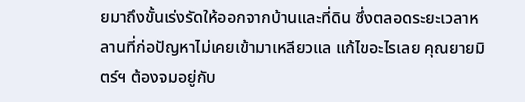ยมาถึงขั้นเร่งรัดให้ออกจากบ้านและที่ดิน ซึ่งตลอดระยะเวลาหลานที่ก่อปัญหาไม่เคยเข้ามาเหลียวแล แก้ไขอะไรเลย คุณยายมิตร์ฯ ต้องจมอยู่กับ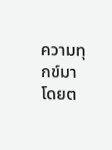ความทุกข์มาโดยต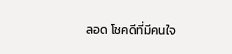ลอด โชคดีที่มีคนใจ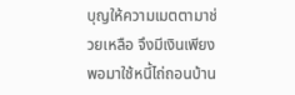บุญให้ความเมตตามาช่วยเหลือ จึงมีเงินเพียงพอมาใช้หนี้ไถ่ถอนบ้าน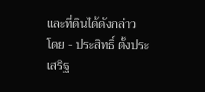และที่ดินได้ดังกล่าว
โดย - ประสิทธิ์ ตั้งประเสริฐ